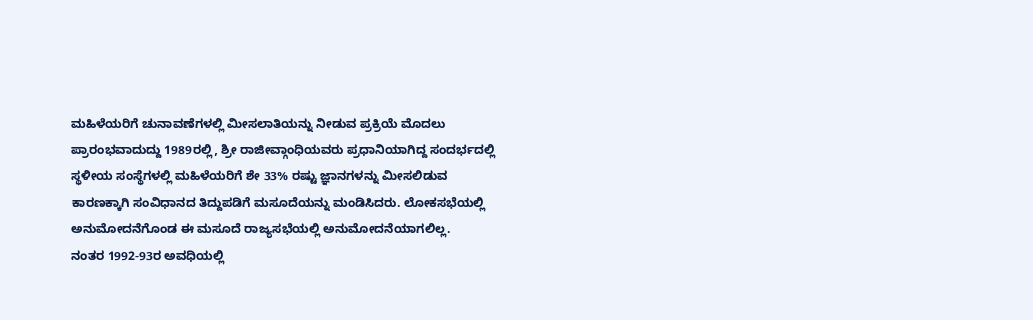ಮಹಿಳೆಯರಿಗೆ ಚುನಾವಣೆಗಳಲ್ಲಿ ಮೀಸಲಾತಿಯನ್ನು ನೀಡುವ ಪ್ರಕ್ರಿಯೆ ಮೊದಲು ಪ್ರಾರಂಭವಾದುದ್ದು 1989ರಲ್ಲಿ, ಶ್ರೀ ರಾಜೀವ್ಗಾಂಧಿಯವರು ಪ್ರಧಾನಿಯಾಗಿದ್ದ ಸಂದರ್ಭದಲ್ಲಿ ಸ್ಥಳೀಯ ಸಂಸ್ಥೆಗಳಲ್ಲಿ ಮಹಿಳೆಯರಿಗೆ ಶೇ 33% ರಷ್ಟು ಜ್ಞಾನಗಳನ್ನು ಮೀಸಲಿಡುವ ಕಾರಣಕ್ಕಾಗಿ ಸಂವಿಧಾನದ ತಿದ್ದುಪಡಿಗೆ ಮಸೂದೆಯನ್ನು ಮಂಡಿಸಿದರು. ಲೋಕಸಭೆಯಲ್ಲಿ ಅನುಮೋದನೆಗೊಂಡ ಈ ಮಸೂದೆ ರಾಜ್ಯಸಭೆಯಲ್ಲಿ ಅನುಮೋದನೆಯಾಗಲಿಲ್ಲ.
ನಂತರ 1992-93ರ ಅವಧಿಯಲ್ಲಿ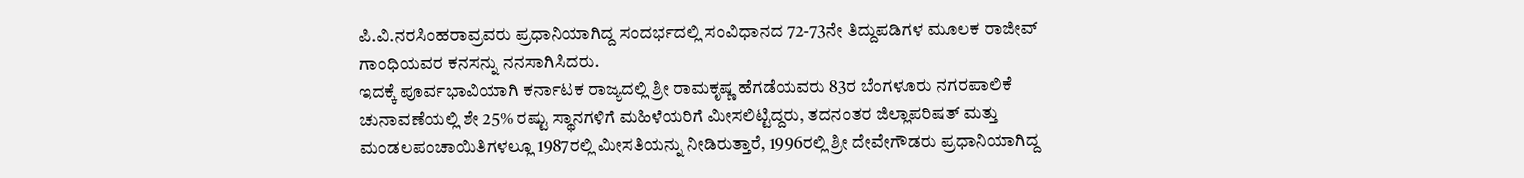ಪಿ.ವಿ.ನರಸಿಂಹರಾವ್ರವರು ಪ್ರಧಾನಿಯಾಗಿದ್ದ ಸಂದರ್ಭದಲ್ಲಿ ಸಂವಿಧಾನದ 72-73ನೇ ತಿದ್ದುಪಡಿಗಳ ಮೂಲಕ ರಾಜೀವ್ ಗಾಂಧಿಯವರ ಕನಸನ್ನು ನನಸಾಗಿಸಿದರು.
ಇದಕ್ಕೆ ಪೂರ್ವಭಾವಿಯಾಗಿ ಕರ್ನಾಟಕ ರಾಜ್ಯದಲ್ಲಿ ಶ್ರೀ ರಾಮಕೃಷ್ಣ ಹೆಗಡೆಯವರು 83ರ ಬೆಂಗಳೂರು ನಗರಪಾಲಿಕೆ ಚುನಾವಣೆಯಲ್ಲಿ ಶೇ 25% ರಷ್ಟು ಸ್ಥಾನಗಳಿಗೆ ಮಹಿಳೆಯರಿಗೆ ಮೀಸಲಿಟ್ಟಿದ್ದರು, ತದನಂತರ ಜಿಲ್ಲಾಪರಿಷತ್ ಮತ್ತು ಮಂಡಲಪಂಚಾಯಿತಿಗಳಲ್ಲೂ 1987ರಲ್ಲಿ ಮೀಸತಿಯನ್ನು ನೀಡಿರುತ್ತಾರೆ, 1996ರಲ್ಲಿ ಶ್ರೀ ದೇವೇಗೌಡರು ಪ್ರಧಾನಿಯಾಗಿದ್ದ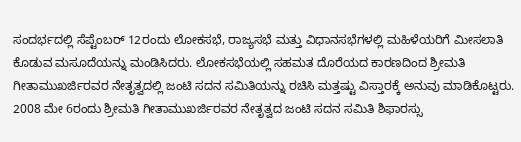ಸಂದರ್ಭದಲ್ಲಿ ಸೆಪ್ಟೆಂಬರ್ 12ರಂದು ಲೋಕಸಭೆ, ರಾಜ್ಯಸಭೆ ಮತ್ತು ವಿಧಾನಸಭೆಗಳಲ್ಲಿ ಮಹಿಳೆಯರಿಗೆ ಮೀಸಲಾತಿ ಕೊಡುವ ಮಸೂದೆಯನ್ನು ಮಂಡಿಸಿದರು. ಲೋಕಸಭೆಯಲ್ಲಿ ಸಹಮತ ದೊರೆಯದ ಕಾರಣದಿಂದ ಶ್ರೀಮತಿ ಗೀತಾಮುಖರ್ಜಿರವರ ನೇತೃತ್ವದಲ್ಲಿ ಜಂಟಿ ಸದನ ಸಮಿತಿಯನ್ನು ರಚಿಸಿ ಮತ್ತಷ್ಟು ವಿಸ್ತಾರಕ್ಕೆ ಅನುವು ಮಾಡಿಕೊಟ್ಟರು.
2008 ಮೇ 6ರಂದು ಶ್ರೀಮತಿ ಗೀತಾಮುಖರ್ಜಿರವರ ನೇತೃತ್ವದ ಜಂಟಿ ಸದನ ಸಮಿತಿ ಶಿಫಾರಸ್ಸು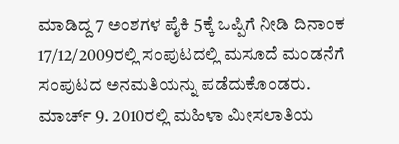ಮಾಡಿದ್ದ 7 ಅಂಶಗಳ ಪೈಕಿ 5ಕ್ಕೆ ಒಪ್ಪಿಗೆ ನೀಡಿ ದಿನಾಂಕ 17/12/2009ರಲ್ಲಿ ಸಂಪುಟದಲ್ಲಿ ಮಸೂದೆ ಮಂಡನೆಗೆ ಸಂಪುಟದ ಅನಮತಿಯನ್ನು ಪಡೆದುಕೊಂಡರು. ಮಾರ್ಚ್ 9. 2010ರಲ್ಲಿ ಮಹಿಳಾ ಮೀಸಲಾತಿಯ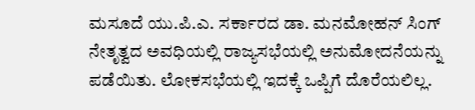ಮಸೂದೆ ಯು.ಪಿ.ಎ. ಸರ್ಕಾರದ ಡಾ. ಮನಮೋಹನ್ ಸಿಂಗ್ ನೇತೃತ್ವದ ಅವಧಿಯಲ್ಲಿ ರಾಜ್ಯಸಭೆಯಲ್ಲಿ ಅನುಮೋದನೆಯನ್ನು ಪಡೆಯಿತು. ಲೋಕಸಭೆಯಲ್ಲಿ ಇದಕ್ಕೆ ಒಪ್ಪಿಗೆ ದೊರೆಯಲಿಲ್ಲ.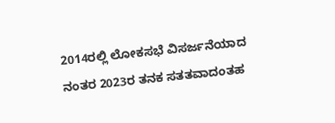2014ರಲ್ಲಿ ಲೋಕಸಭೆ ವಿಸರ್ಜನೆಯಾದ ನಂತರ 2023ರ ತನಕ ಸತತವಾದಂತಹ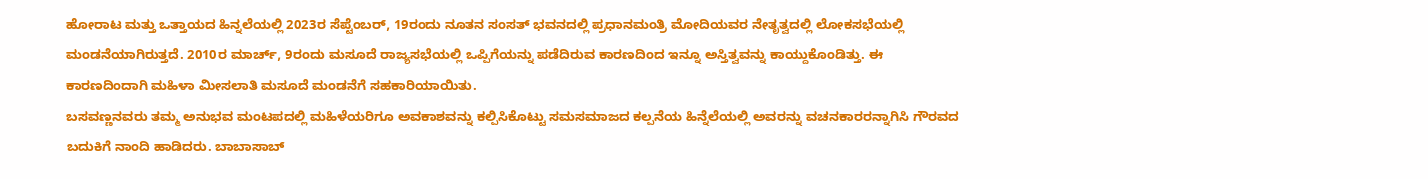ಹೋರಾಟ ಮತ್ತು ಒತ್ತಾಯದ ಹಿನ್ನಲೆಯಲ್ಲಿ 2023ರ ಸೆಪ್ಟೆಂಬರ್, 19ರಂದು ನೂತನ ಸಂಸತ್ ಭವನದಲ್ಲಿ ಪ್ರಧಾನಮಂತ್ರಿ ಮೋದಿಯವರ ನೇತೃತ್ವದಲ್ಲಿ ಲೋಕಸಭೆಯಲ್ಲಿ ಮಂಡನೆಯಾಗಿರುತ್ತದೆ. 2010ರ ಮಾರ್ಚ್, 9ರಂದು ಮಸೂದೆ ರಾಜ್ಯಸಭೆಯಲ್ಲಿ ಒಪ್ಪಿಗೆಯನ್ನು ಪಡೆದಿರುವ ಕಾರಣದಿಂದ ಇನ್ನೂ ಅಸ್ತಿತ್ವವನ್ನು ಕಾಯ್ದುಕೊಂಡಿತ್ತು. ಈ ಕಾರಣದಿಂದಾಗಿ ಮಹಿಳಾ ಮೀಸಲಾತಿ ಮಸೂದೆ ಮಂಡನೆಗೆ ಸಹಕಾರಿಯಾಯಿತು.
ಬಸವಣ್ಣನವರು ತಮ್ಮ ಅನುಭವ ಮಂಟಪದಲ್ಲಿ ಮಹಿಳೆಯರಿಗೂ ಅವಕಾಶವನ್ನು ಕಲ್ಪಿಸಿಕೊಟ್ಟು ಸಮಸಮಾಜದ ಕಲ್ಪನೆಯ ಹಿನ್ನೆಲೆಯಲ್ಲಿ ಅವರನ್ನು ವಚನಕಾರರನ್ನಾಗಿಸಿ ಗೌರವದ ಬದುಕಿಗೆ ನಾಂದಿ ಹಾಡಿದರು. ಬಾಬಾಸಾಬ್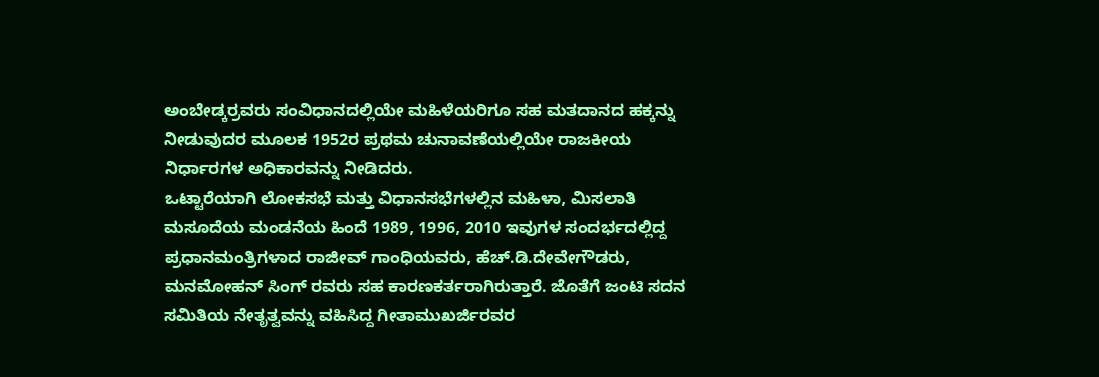ಅಂಬೇಡ್ಕರ್ರವರು ಸಂವಿಧಾನದಲ್ಲಿಯೇ ಮಹಿಳೆಯರಿಗೂ ಸಹ ಮತದಾನದ ಹಕ್ಕನ್ನು ನೀಡುವುದರ ಮೂಲಕ 1952ರ ಪ್ರಥಮ ಚುನಾವಣೆಯಲ್ಲಿಯೇ ರಾಜಕೀಯ ನಿರ್ಧಾರಗಳ ಅಧಿಕಾರವನ್ನು ನೀಡಿದರು.
ಒಟ್ಟಾರೆಯಾಗಿ ಲೋಕಸಭೆ ಮತ್ತು ವಿಧಾನಸಭೆಗಳಲ್ಲಿನ ಮಹಿಳಾ, ಮಿಸಲಾತಿ ಮಸೂದೆಯ ಮಂಡನೆಯ ಹಿಂದೆ 1989, 1996, 2010 ಇವುಗಳ ಸಂದರ್ಭದಲ್ಲಿದ್ದ ಪ್ರಧಾನಮಂತ್ರಿಗಳಾದ ರಾಜೀವ್ ಗಾಂಧಿಯವರು, ಹೆಚ್.ಡಿ.ದೇವೇಗೌಡರು, ಮನಮೋಹನ್ ಸಿಂಗ್ ರವರು ಸಹ ಕಾರಣಕರ್ತರಾಗಿರುತ್ತಾರೆ. ಜೊತೆಗೆ ಜಂಟಿ ಸದನ ಸಮಿತಿಯ ನೇತೃತ್ವವನ್ನು ವಹಿಸಿದ್ದ ಗೀತಾಮುಖರ್ಜಿರವರ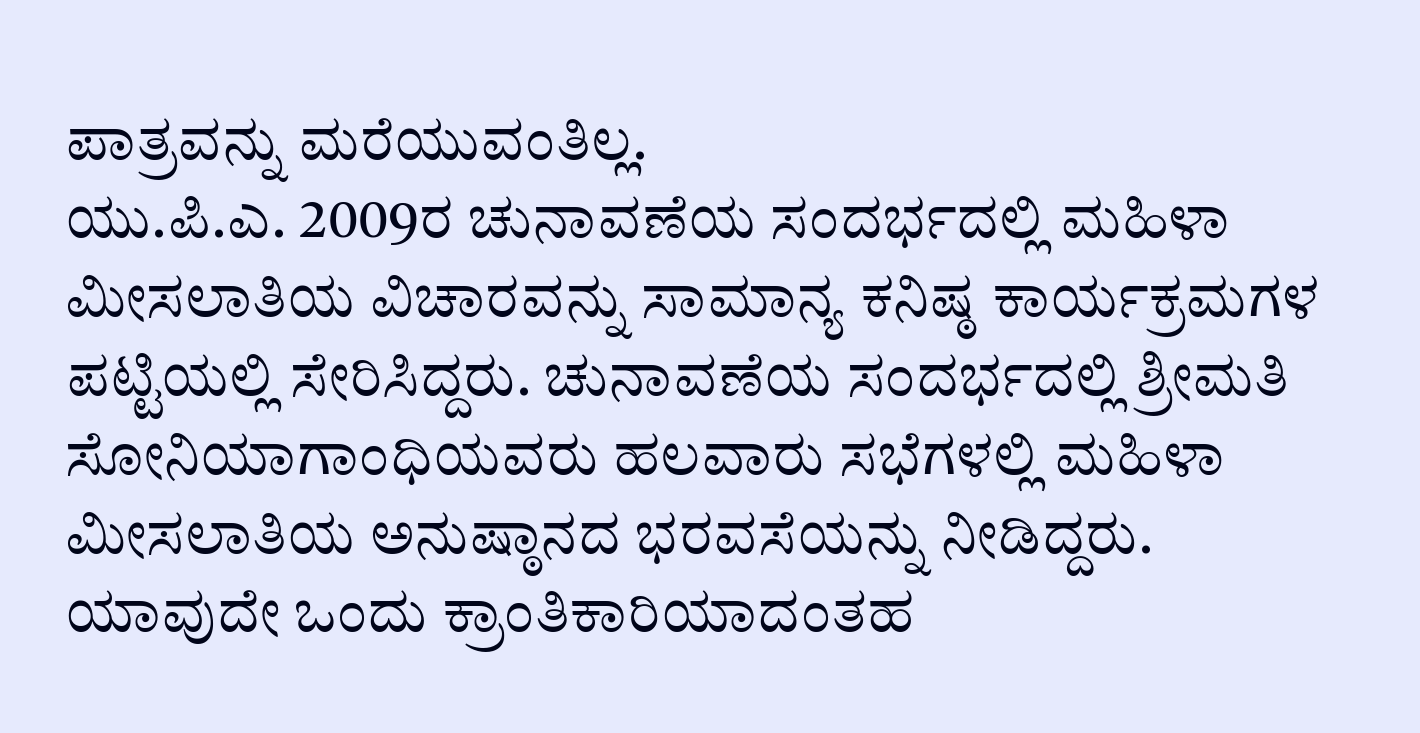ಪಾತ್ರವನ್ನು ಮರೆಯುವಂತಿಲ್ಲ.
ಯು.ಪಿ.ಎ. 2009ರ ಚುನಾವಣೆಯ ಸಂದರ್ಭದಲ್ಲಿ ಮಹಿಳಾ ಮೀಸಲಾತಿಯ ವಿಚಾರವನ್ನು ಸಾಮಾನ್ಯ ಕನಿಷ್ಠ ಕಾರ್ಯಕ್ರಮಗಳ ಪಟ್ಟಿಯಲ್ಲಿ ಸೇರಿಸಿದ್ದರು. ಚುನಾವಣೆಯ ಸಂದರ್ಭದಲ್ಲಿ ಶ್ರೀಮತಿ ಸೋನಿಯಾಗಾಂಧಿಯವರು ಹಲವಾರು ಸಭೆಗಳಲ್ಲಿ ಮಹಿಳಾ ಮೀಸಲಾತಿಯ ಅನುಷ್ಠಾನದ ಭರವಸೆಯನ್ನು ನೀಡಿದ್ದರು. ಯಾವುದೇ ಒಂದು ಕ್ರಾಂತಿಕಾರಿಯಾದಂತಹ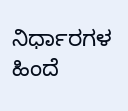ನಿರ್ಧಾರಗಳ ಹಿಂದೆ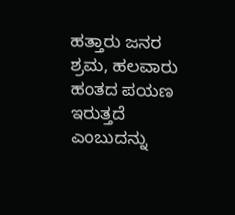ಹತ್ತಾರು ಜನರ ಶ್ರಮ, ಹಲವಾರು ಹಂತದ ಪಯಣ ಇರುತ್ತದೆ ಎಂಬುದನ್ನು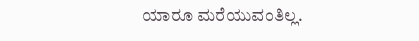ಯಾರೂ ಮರೆಯುವಂತಿಲ್ಲ.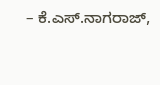– ಕೆ.ಎಸ್.ನಾಗರಾಜ್,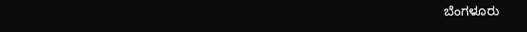ಬೆಂಗಳೂರು